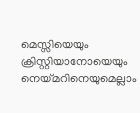മെസ്സിയെയും ക്രിസ്റ്റിയാനോയെയും നെയ്മറിനെയുമെല്ലാം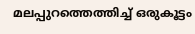മലപ്പുറത്തെത്തിച്ച് ഒരുകൂട്ടം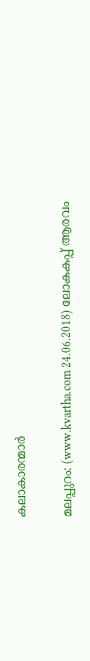കലാകാരന്മാര്‍

മലപ്പുറം: (www.kvartha.com 24.06.2018) ലോകകപ്പ് ആരവം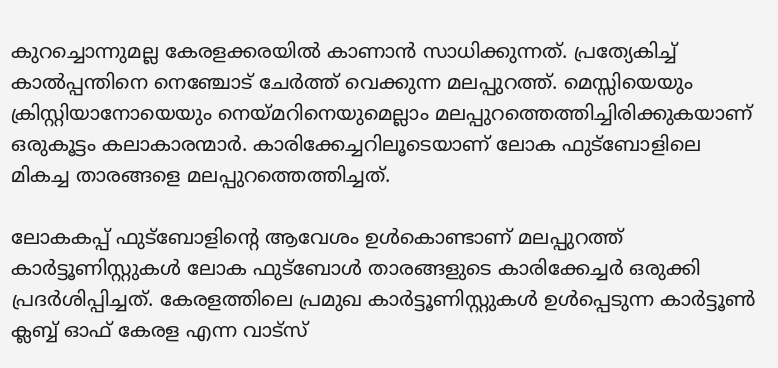കുറച്ചൊന്നുമല്ല കേരളക്കരയില്‍ കാണാന്‍ സാധിക്കുന്നത്. പ്രത്യേകിച്ച് കാല്‍പ്പന്തിനെ നെഞ്ചോട് ചേര്‍ത്ത് വെക്കുന്ന മലപ്പുറത്ത്. മെസ്സിയെയും ക്രിസ്റ്റിയാനോയെയും നെയ്മറിനെയുമെല്ലാം മലപ്പുറത്തെത്തിച്ചിരിക്കുകയാണ് ഒരുകൂട്ടം കലാകാരന്മാര്‍. കാരിക്കേച്ചറിലൂടെയാണ് ലോക ഫുട്‌ബോളിലെ മികച്ച താരങ്ങളെ മലപ്പുറത്തെത്തിച്ചത്.

ലോകകപ്പ് ഫുട്‌ബോളിന്റെ ആവേശം ഉള്‍കൊണ്ടാണ് മലപ്പുറത്ത് കാര്‍ട്ടൂണിസ്റ്റുകള്‍ ലോക ഫുട്‌ബോള്‍ താരങ്ങളുടെ കാരിക്കേച്ചര്‍ ഒരുക്കി പ്രദര്‍ശിപ്പിച്ചത്. കേരളത്തിലെ പ്രമുഖ കാര്‍ട്ടൂണിസ്റ്റുകള്‍ ഉള്‍പ്പെടുന്ന കാര്‍ട്ടൂണ്‍ ക്ലബ്ബ് ഓഫ് കേരള എന്ന വാട്‌സ്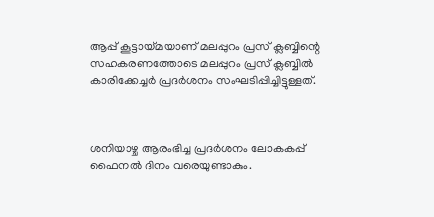ആപ്പ് കൂട്ടായ്മയാണ് മലപ്പുറം പ്രസ് ക്ലബ്ബിന്റെ സഹകരണത്തോടെ മലപ്പുറം പ്രസ് ക്ലബ്ബില്‍ കാരിക്കേച്ചര്‍ പ്രദര്‍ശനം സംഘടിപ്പിച്ചിട്ടുള്ളത്.



ശനിയാഴ്ച ആരംഭിച്ച പ്രദര്‍ശനം ലോകകപ്പ് ഫൈനല്‍ ദിനം വരെയുണ്ടാകും.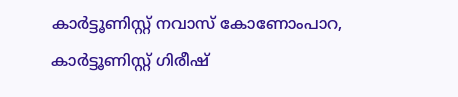കാര്‍ട്ടൂണിസ്റ്റ് നവാസ് കോണോംപാറ, കാര്‍ട്ടൂണിസ്റ്റ് ഗിരീഷ്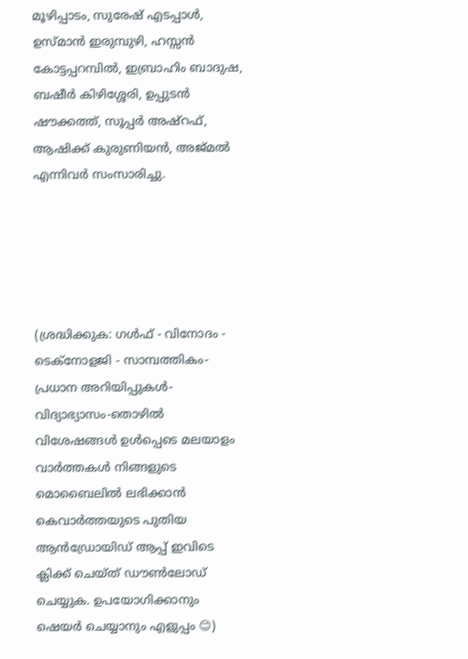മൂഴിപ്പാടം, സുരേഷ് എടപ്പാള്‍, ഉസ്മാന്‍ ഇരുമ്പുഴി, ഹസ്സന്‍ കോട്ടപ്പറമ്പില്‍, ഇബ്രാഹിം ബാദുഷ, ബഷീര്‍ കിഴിശ്ശേരി, ഉപ്പുടന്‍ ഷൗക്കത്ത്, സൂപ്പര്‍ അഷ്‌റഫ്, ആഷിക്ക് കുരുണിയന്‍, അജ്മല്‍ എന്നിവര്‍ സംസാരിച്ചു.





(ശ്രദ്ധിക്കുക: ഗൾഫ് - വിനോദം - ടെക്നോളജി - സാമ്പത്തികം- പ്രധാന അറിയിപ്പുകൾ-വിദ്യാഭ്യാസം-തൊഴിൽ വിശേഷങ്ങൾ ഉൾപ്പെടെ മലയാളം വാർത്തകൾ നിങ്ങളുടെ മൊബൈലിൽ ലഭിക്കാൻ കെവാർത്തയുടെ പുതിയ ആൻഡ്രോയിഡ് ആപ്പ് ഇവിടെ ക്ലിക്ക് ചെയ്ത് ഡൗൺലോഡ് ചെയ്യുക. ഉപയോഗിക്കാനും ഷെയർ ചെയ്യാനും എളുപ്പം 😊)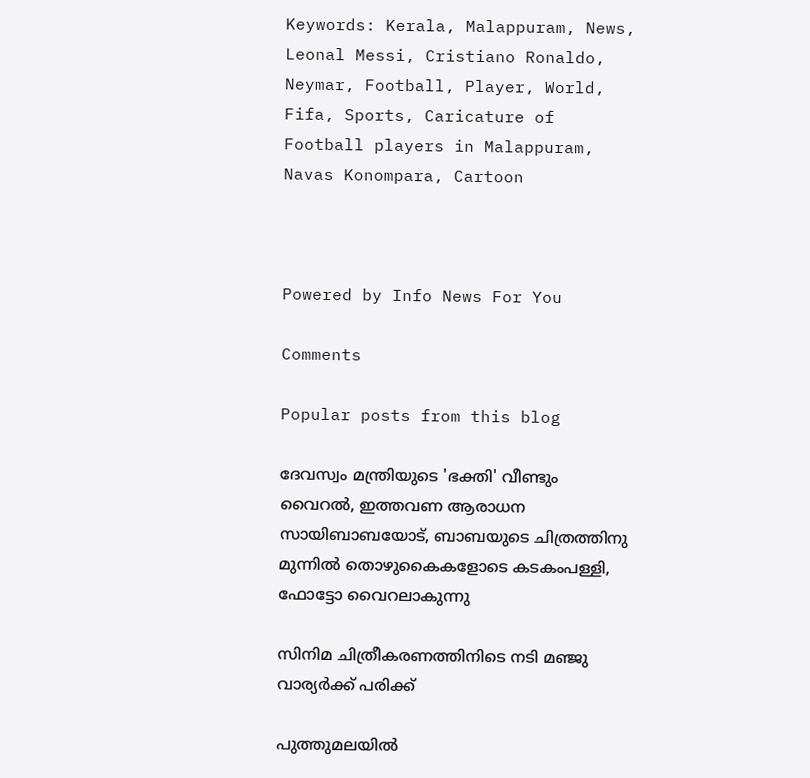Keywords: Kerala, Malappuram, News, Leonal Messi, Cristiano Ronaldo, Neymar, Football, Player, World, Fifa, Sports, Caricature of Football players in Malappuram, Navas Konompara, Cartoon



Powered by Info News For You

Comments

Popular posts from this blog

ദേവസ്വം മന്ത്രിയുടെ 'ഭക്തി' വീണ്ടും വൈറല്‍, ഇത്തവണ ആരാധന സായിബാബയോട്, ബാബയുടെ ചിത്രത്തിനു മുന്നില്‍ തൊഴുകൈകളോടെ കടകംപള്ളി, ഫോട്ടോ വൈറലാകുന്നു

സിനിമ ചിത്രീകരണത്തിനിടെ നടി മഞ്ജു വാര്യര്‍ക്ക് പരിക്ക്

പുത്തുമലയില്‍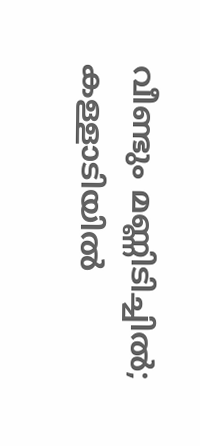വീണ്ടും മണ്ണിടിച്ചില്‍; കള്ളാടിയില്‍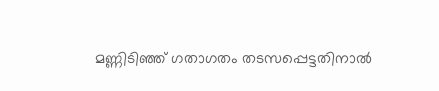മണ്ണിടിഞ്ഞ് ഗതാഗതം തടസപ്പെട്ടതിനാല്‍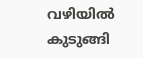വഴിയില്‍ കുടുങ്ങി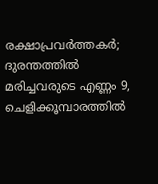രക്ഷാപ്രവര്‍ത്തകര്‍; ദുരന്തത്തില്‍ മരിച്ചവരുടെ എണ്ണം 9, ചെളിക്കൂമ്പാരത്തില്‍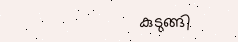കുടുങ്ങി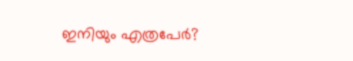ഇനിയും എത്രപേര്‍?